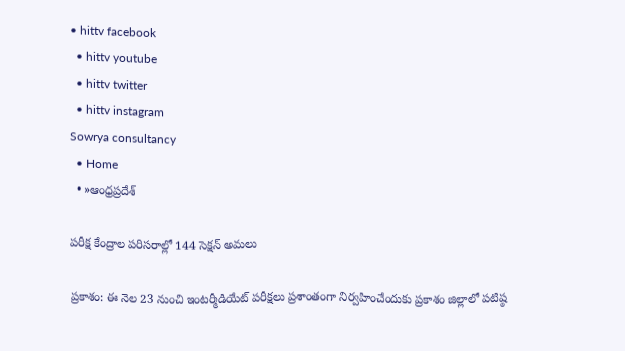• hittv facebook
  • hittv youtube
  • hittv twitter
  • hittv instagram
Sowrya consultancy
  • Home
  • »ఆంధ్రప్రదేశ్

పరీక్ష కేంద్రాల పరిసరాల్లో 144 సెక్షన్ అమలు

ప్రకాశం: ఈ నెల 23 నుంచి ఇంటర్మీడియేట్ పరీక్షలు ప్రశాంతంగా నిర్వహించేందుకు ప్రకాశం జిల్లాలో పటిష్ఠ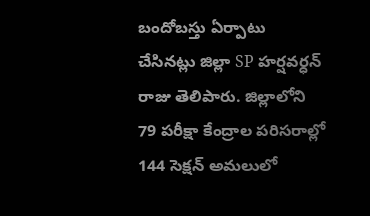బందోబస్తు ఏర్పాటు చేసినట్లు జిల్లా SP హర్షవర్ధన్ రాజు తెలిపారు. జిల్లాలోని 79 పరీక్షా కేంద్రాల పరిసరాల్లో 144 సెక్షన్ అమలులో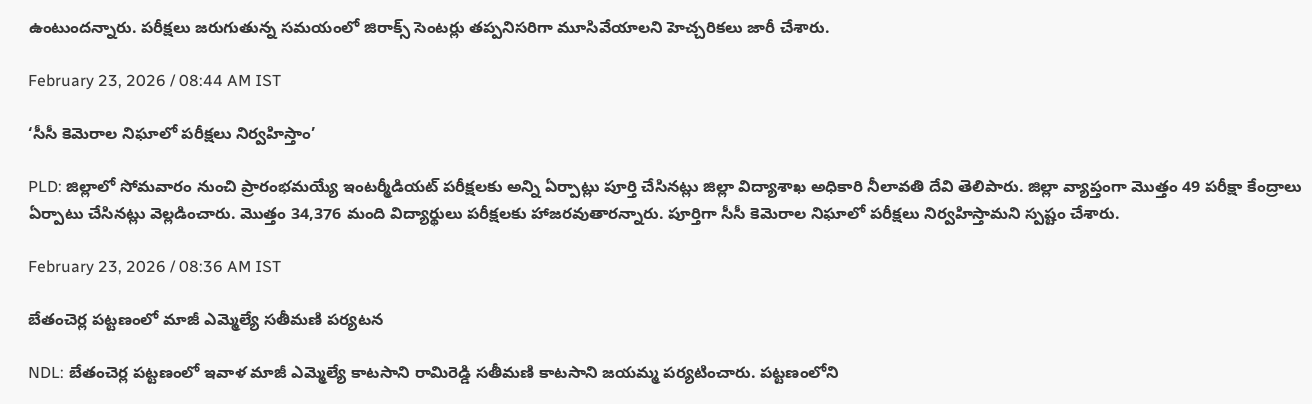ఉంటుందన్నారు. పరీక్షలు జరుగుతున్న సమయంలో జిరాక్స్ సెంటర్లు తప్పనిసరిగా మూసివేయాలని హెచ్చరికలు జారీ చేశారు.

February 23, 2026 / 08:44 AM IST

‘సీసీ కెమెరాల నిఘాలో పరీక్షలు నిర్వహిస్తాం’

PLD: జిల్లాలో సోమవారం నుంచి ప్రారంభమయ్యే ఇంటర్మీడియట్ పరీక్షలకు అన్ని ఏర్పాట్లు పూర్తి చేసినట్లు జిల్లా విద్యాశాఖ అధికారి నీలావతి దేవి తెలిపారు. జిల్లా వ్యాప్తంగా మొత్తం 49 పరీక్షా కేంద్రాలు ఏర్పాటు చేసినట్లు వెల్లడించారు. మొత్తం 34,376 మంది విద్యార్థులు పరీక్షలకు హాజరవుతారన్నారు. పూర్తిగా సీసీ కెమెరాల నిఘాలో పరీక్షలు నిర్వహిస్తామని స్పష్టం చేశారు.

February 23, 2026 / 08:36 AM IST

బేతంచెర్ల పట్టణంలో మాజీ ఎమ్మెల్యే సతీమణి పర్యటన

NDL: బేతంచెర్ల పట్టణంలో ఇవాళ మాజీ ఎమ్మెల్యే కాటసాని రామిరెడ్డి సతీమణి కాటసాని జయమ్మ పర్యటించారు. పట్టణంలోని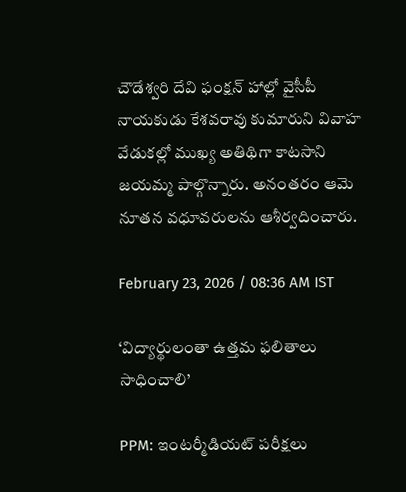చౌడేశ్వరి దేవి ఫంక్షన్ హాల్లో వైసీపీ నాయకుడు కేశవరావు కుమారుని వివాహ వేడుకల్లో ముఖ్య అతిథిగా కాటసాని జయమ్మ పాల్గొన్నారు. అనంతరం ఆమె నూతన వధూవరులను ఆశీర్వదించారు.

February 23, 2026 / 08:36 AM IST

‘విద్యార్థులంతా ఉత్తమ ఫలితాలు సాధించాలి’

PPM: ఇంటర్మీడియట్ పరీక్షలు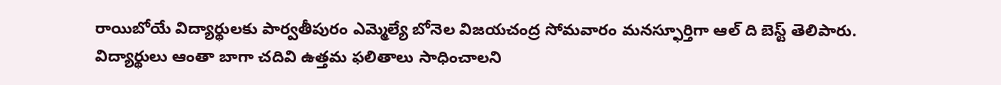రాయిబోయే విద్యార్థులకు పార్వతీపురం ఎమ్మెల్యే బోనెల విజయచంద్ర సోమవారం మనస్ఫూర్తిగా ఆల్ ది బెస్ట్ తెలిపారు. విద్యార్థులు ఆంతా బాగా చదివి ఉత్తమ ఫలితాలు సాధించాలని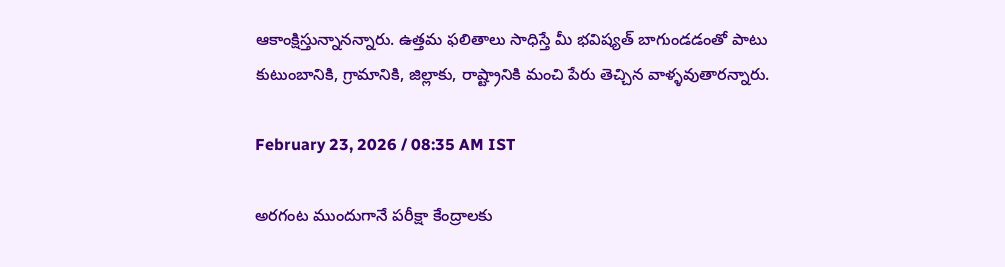ఆకాంక్షిస్తున్నానన్నారు. ఉత్తమ ఫలితాలు సాధిస్తే మీ భవిష్యత్ బాగుండడంతో పాటు కుటుంబానికి, గ్రామానికి, జిల్లాకు, రాష్ట్రానికి మంచి పేరు తెచ్చిన వాళ్ళవుతారన్నారు.

February 23, 2026 / 08:35 AM IST

అరగంట ముందుగానే పరీక్షా కేంద్రాలకు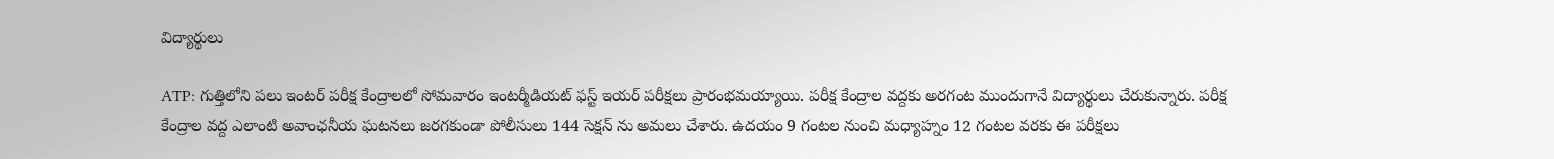విద్యార్థులు

ATP: గుత్తిలోని పలు ఇంటర్ పరీక్ష కేంద్రాలలో సోమవారం ఇంటర్మీడియట్ ఫస్ట్ ఇయర్ పరీక్షలు ప్రారంభమయ్యాయి. పరీక్ష కేంద్రాల వద్దకు అరగంట ముందుగానే విద్యార్థులు చేరుకున్నారు. పరీక్ష కేంద్రాల వద్ద ఎలాంటి అవాంఛనీయ ఘటనలు జరగకుండా పోలీసులు 144 సెక్షన్ ను అమలు చేశారు. ఉదయం 9 గంటల నుంచి మధ్యాహ్నం 12 గంటల వరకు ఈ పరీక్షలు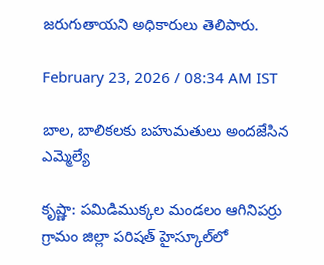జరుగుతాయని అధికారులు తెలిపారు.

February 23, 2026 / 08:34 AM IST

బాల, బాలికలకు బహుమతులు అందజేసిన ఎమ్మెల్యే

కృష్ణా: పమిడిముక్కల మండలం ఆగినిపర్రు గ్రామం జిల్లా పరిషత్ హైస్కూల్‌లో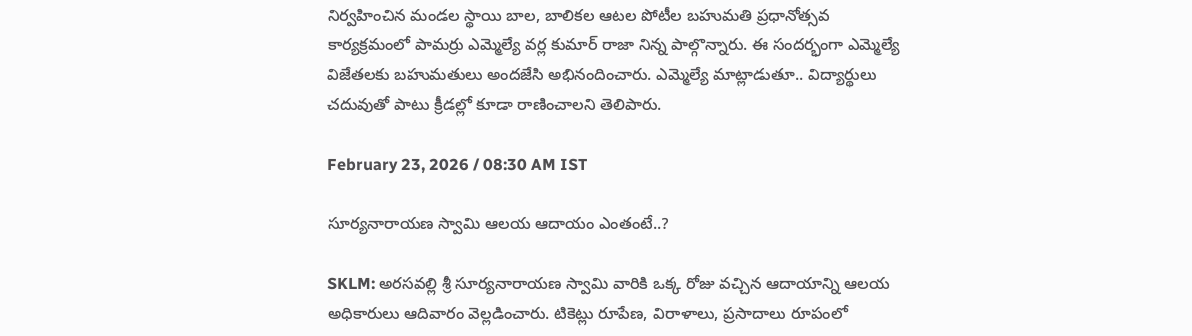నిర్వహించిన మండల స్థాయి బాల, బాలికల ఆటల పోటీల బహుమతి ప్రధానోత్సవ కార్యక్రమంలో పామర్రు ఎమ్మెల్యే వర్ల కుమార్ రాజా నిన్న పాల్గొన్నారు. ఈ సందర్భంగా ఎమ్మెల్యే విజేతలకు బహుమతులు అందజేసి అభినందించారు. ఎమ్మెల్యే మాట్లాడుతూ.. విద్యార్థులు చదువుతో పాటు క్రీడల్లో కూడా రాణించాలని తెలిపారు.

February 23, 2026 / 08:30 AM IST

సూర్యనారాయణ స్వామి ఆలయ ఆదాయం ఎంతంటే..?

SKLM: అరసవల్లి శ్రీ సూర్యనారాయణ స్వామి వారికి ఒక్క రోజు వచ్చిన ఆదాయాన్ని ఆలయ అధికారులు ఆదివారం వెల్లడించారు. టికెట్లు రూపేణ, విరాళాలు, ప్రసాదాలు రూపంలో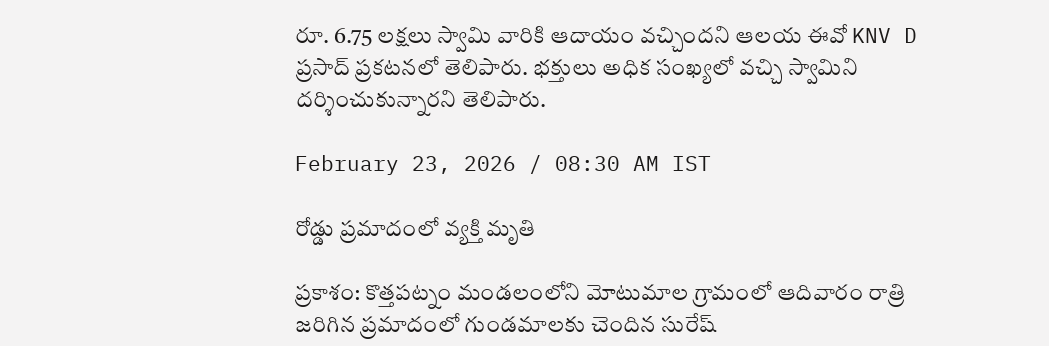రూ. 6.75 లక్షలు స్వామి వారికి ఆదాయం వచ్చిందని ఆలయ ఈవో KNV D ప్రసాద్ ప్రకటనలో తెలిపారు. భక్తులు అధిక సంఖ్యలో వచ్చి స్వామిని దర్శించుకున్నారని తెలిపారు.

February 23, 2026 / 08:30 AM IST

రోడ్డు ప్రమాదంలో వ్యక్తి మృతి

ప్రకాశం: కొత్తపట్నం మండలంలోని మోటుమాల గ్రామంలో ఆదివారం రాత్రి జరిగిన ప్రమాదంలో గుండమాలకు చెందిన సురేష్‌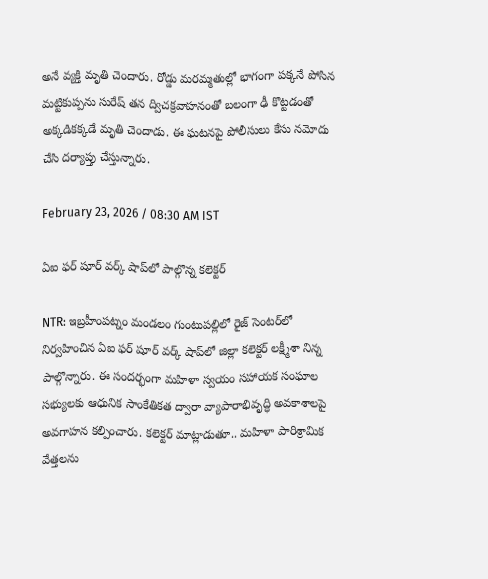అనే వ్యక్తి మృతి చెందారు. రోడ్డు మరమ్మతుల్లో భాగంగా పక్కనే పోసిన మట్టికుప్పను సురేష్ తన ద్విచక్రవాహనంతో బలంగా ఢీ కొట్టడంతో అక్కడికక్కడే మృతి చెందాడు. ఈ ఘటనపై పోలీసులు కేసు నమోదు చేసి దర్యాప్తు చేస్తున్నారు.

February 23, 2026 / 08:30 AM IST

ఏఐ ఫర్ షూర్ వర్క్ షాప్‌లో పాల్గొన్న కలెక్టర్

NTR: ఇబ్రహీంపట్నం మండలం గుంటుపల్లిలో రైజ్ సెంటర్‌లో నిర్వహించిన ఏఐ ఫర్ షూర్ వర్క్ షాప్‌లో జిల్లా కలెక్టర్ లక్ష్మీశా నిన్న పాల్గొన్నారు. ఈ సందర్భంగా మహిళా స్వయం సహాయక సంఘాల సభ్యులకు ఆధునిక సాంకేతికత ద్వారా వ్యాపారాభివృద్ధి అవకాశాలపై అవగాహన కల్పించారు. కలెక్టర్ మాట్లాడుతూ.. మహిళా పారిశ్రామిక వేత్తలను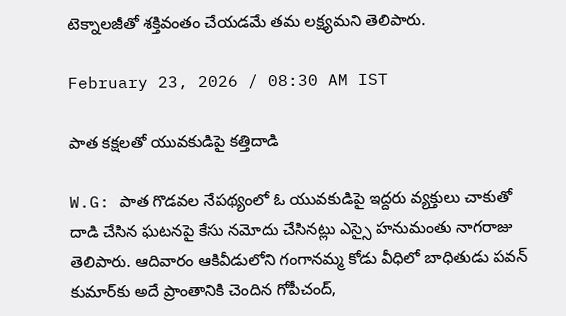టెక్నాలజీతో శక్తివంతం చేయడమే తమ లక్ష్యమని తెలిపారు.

February 23, 2026 / 08:30 AM IST

పాత కక్షలతో యువకుడిపై కత్తిదాడి

W.G: పాత గొడవల నేపథ్యంలో ఓ యువకుడిపై ఇద్దరు వ్యక్తులు చాకుతో దాడి చేసిన ఘటనపై కేసు నమోదు చేసినట్లు ఎస్సై హనుమంతు నాగరాజు తెలిపారు. ఆదివారం ఆకివీడులోని గంగానమ్మ కోడు వీధిలో బాధితుడు పవన్ కుమార్‌కు అదే ప్రాంతానికి చెందిన గోపీచంద్,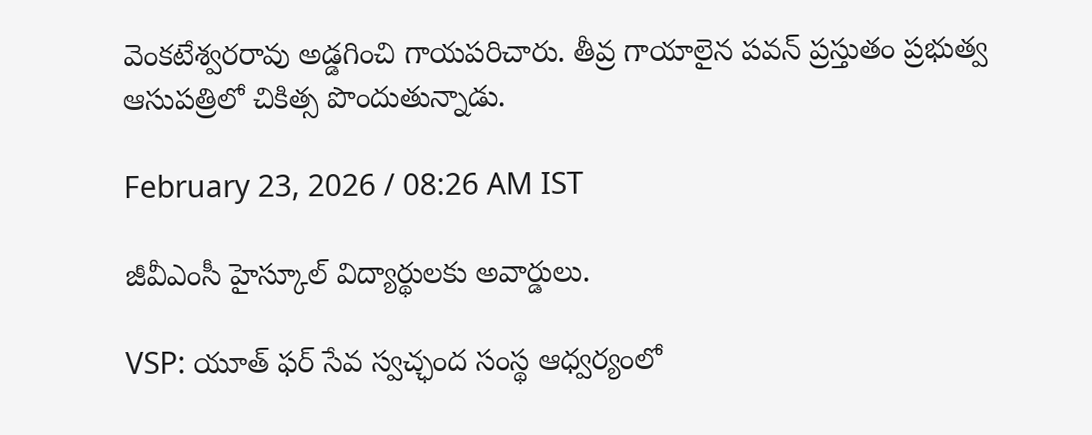వెంకటేశ్వరరావు అడ్డగించి గాయపరిచారు. తీవ్ర గాయాలైన పవన్ ప్రస్తుతం ప్రభుత్వ ఆసుపత్రిలో చికిత్స పొందుతున్నాడు.

February 23, 2026 / 08:26 AM IST

జీవీఎంసీ హైస్కూల్ విద్యార్థులకు అవార్డులు.

VSP: యూత్ ఫర్ సేవ స్వచ్ఛంద సంస్థ ఆధ్వర్యంలో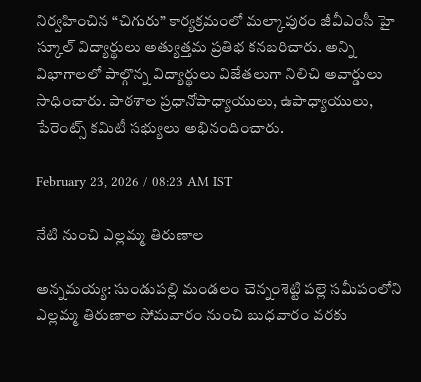నిర్వహించిన “చిగురు” కార్యక్రమంలో మల్కాపురం జీవీఎంసీ హై స్కూల్ విద్యార్థులు అత్యుత్తమ ప్రతిభ కనబరిచారు. అన్ని విభాగాలలో పాల్గొన్న విద్యార్థులు విజేతలుగా నిలిచి అవార్డులు సాధించారు. పాఠశాల ప్రధానోపాధ్యాయులు, ఉపాధ్యాయులు, పేరెంట్స్ కమిటీ సభ్యులు అభినందించారు.

February 23, 2026 / 08:23 AM IST

నేటి నుంచి ఎల్లమ్మ తిరుణాల

అన్నమయ్య: సుండుపల్లి మండలం చెన్నంశెట్టి పల్లె సమీపంలోని ఎల్లమ్మ తిరుణాల సోమవారం నుంచి బుధవారం వరకు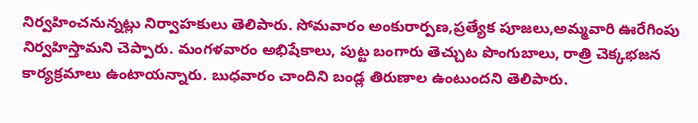నిర్వహించనున్నట్లు నిర్వాహకులు తెలిపారు. సోమవారం అంకురార్పణ,ప్రత్యేక పూజలు,అమ్మవారి ఊరేగింపు నిర్వహిస్తామని చెప్పారు. మంగళవారం అభిషేకాలు, పుట్ట బంగారు తెచ్చుట పొంగుబాలు, రాత్రి చెక్కభజన కార్యక్రమాలు ఉంటాయన్నారు. బుధవారం చాందిని బండ్ల తిరుణాల ఉంటుందని తెలిపారు.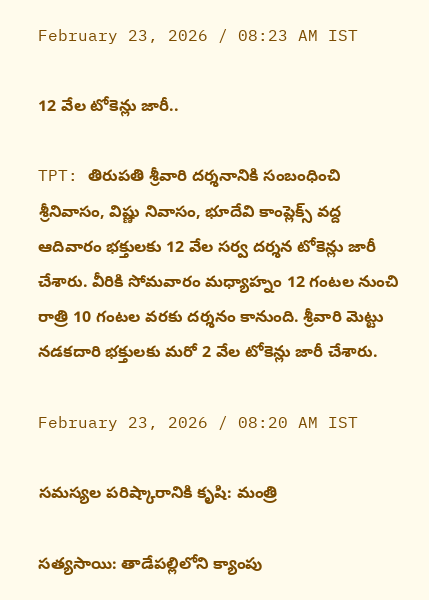February 23, 2026 / 08:23 AM IST

12 వేల టోకెన్లు జారీ..

TPT: తిరుపతి శ్రీవారి దర్శనానికి సంబంధించి శ్రీనివాసం, విష్ణు నివాసం, భూదేవి కాంప్లెక్స్ వద్ద ఆదివారం భక్తులకు 12 వేల సర్వ దర్శన టోకెన్లు జారీ చేశారు. వీరికి సోమవారం మధ్యాహ్నం 12 గంటల నుంచి రాత్రి 10 గంటల వరకు దర్శనం కానుంది. శ్రీవారి మెట్టు నడకదారి భక్తులకు మరో 2 వేల టోకెన్లు జారీ చేశారు.

February 23, 2026 / 08:20 AM IST

సమస్యల పరిష్కారానికి కృషి: మంత్రి

సత్యసాయి: తాడేపల్లిలోని క్యాంపు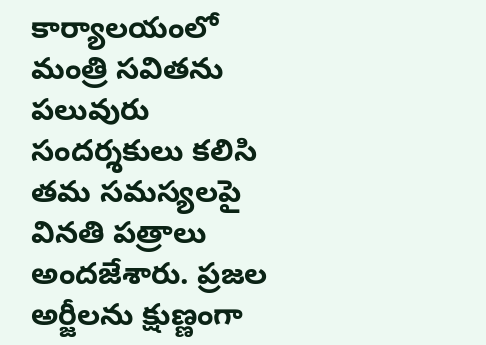కార్యాలయంలో మంత్రి సవితను పలువురు సందర్శకులు కలిసి తమ సమస్యలపై వినతి పత్రాలు అందజేశారు. ప్రజల అర్జీలను క్షుణ్ణంగా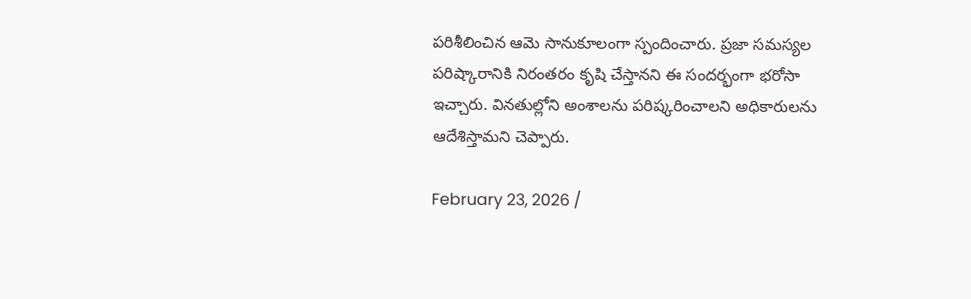పరిశీలించిన ఆమె సానుకూలంగా స్పందించారు. ప్రజా సమస్యల పరిష్కారానికి నిరంతరం కృషి చేస్తానని ఈ సందర్భంగా భరోసా ఇచ్చారు. వినతుల్లోని అంశాలను పరిష్కరించాలని అధికారులను ఆదేశిస్తామని చెప్పారు.

February 23, 2026 /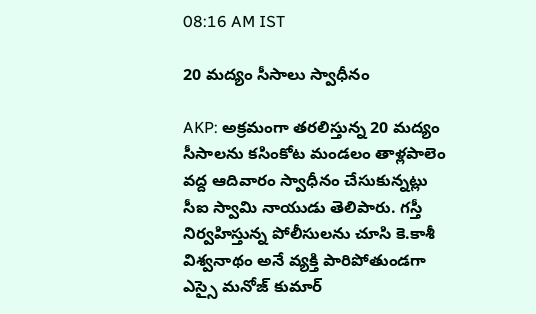08:16 AM IST

20 మద్యం సీసాలు స్వాధీనం

AKP: అక్రమంగా తరలిస్తున్న 20 మద్యం సీసాలను కసింకోట మండలం తాళ్లపాలెం వద్ద ఆదివారం స్వాధీనం చేసుకున్నట్లు సీఐ స్వామి నాయుడు తెలిపారు. గస్తీ నిర్వహిస్తున్న పోలీసులను చూసి కె.కాశీ విశ్వనాథం అనే వ్యక్తి పారిపోతుండగా ఎస్సై మనోజ్ కుమార్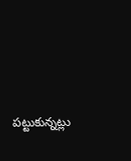పట్టుకున్నట్లు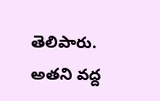తెలిపారు. అతని వద్ద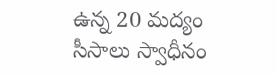ఉన్న 20 మద్యం సీసాలు స్వాధీనం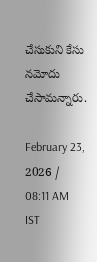చేసుకుని కేసు నమోదు చేసామన్నారు.

February 23, 2026 / 08:11 AM IST